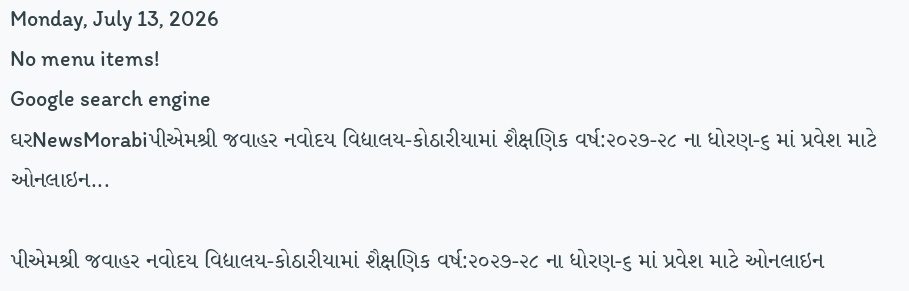Monday, July 13, 2026
No menu items!
Google search engine
ઘરNewsMorabiપીએમશ્રી જવાહર નવોદય વિદ્યાલય-કોઠારીયામાં શૈક્ષણિક વર્ષ:૨૦૨૭-૨૮ ના ધોરણ-૬ માં પ્રવેશ માટે ઓનલાઇન...

પીએમશ્રી જવાહર નવોદય વિદ્યાલય-કોઠારીયામાં શૈક્ષણિક વર્ષ:૨૦૨૭-૨૮ ના ધોરણ-૬ માં પ્રવેશ માટે ઓનલાઇન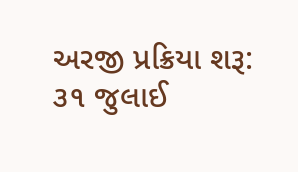અરજી પ્રક્રિયા શરૂ: ૩૧ જુલાઈ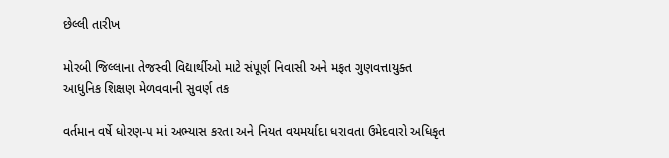છેલ્લી તારીખ

મોરબી જિલ્લાના તેજસ્વી વિદ્યાર્થીઓ માટે સંપૂર્ણ નિવાસી અને મફત ગુણવત્તાયુક્ત આધુનિક શિક્ષણ મેળવવાની સુવર્ણ તક

વર્તમાન વર્ષે ધોરણ-૫ માં અભ્યાસ કરતા અને નિયત વયમર્યાદા ધરાવતા ઉમેદવારો અધિકૃત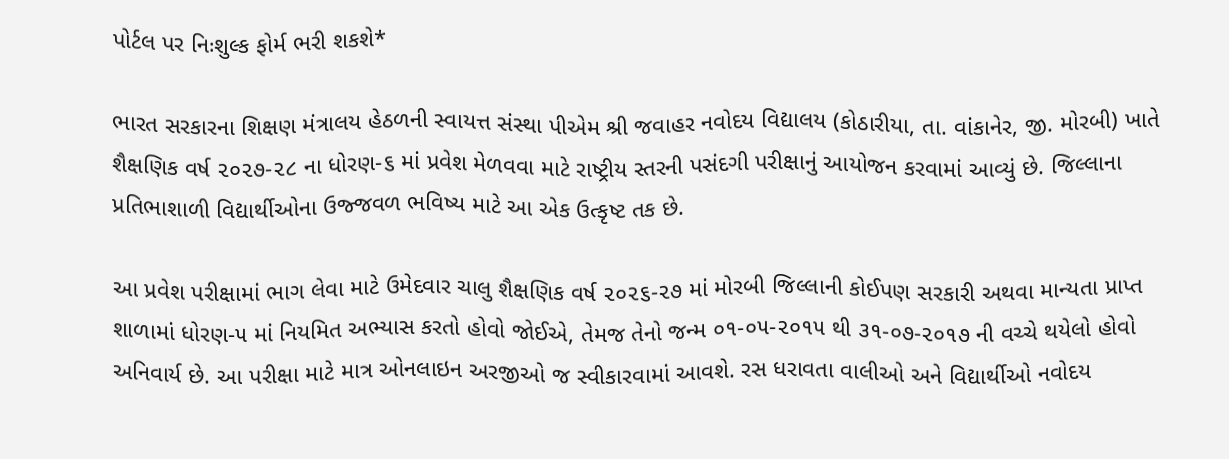પોર્ટલ પર નિઃશુલ્ક ફોર્મ ભરી શકશે*

ભારત સરકારના શિક્ષણ મંત્રાલય હેઠળની સ્વાયત્ત સંસ્થા પીએમ શ્રી જવાહર નવોદય વિદ્યાલય (કોઠારીયા, તા. વાંકાનેર, જી. મોરબી) ખાતે શૈક્ષણિક વર્ષ ૨૦૨૭-૨૮ ના ધોરણ-૬ માં પ્રવેશ મેળવવા માટે રાષ્ટ્રીય સ્તરની પસંદગી પરીક્ષાનું આયોજન કરવામાં આવ્યું છે. જિલ્લાના પ્રતિભાશાળી વિદ્યાર્થીઓના ઉજ્જવળ ભવિષ્ય માટે આ એક ઉત્કૃષ્ટ તક છે.

આ પ્રવેશ પરીક્ષામાં ભાગ લેવા માટે ઉમેદવાર ચાલુ શૈક્ષણિક વર્ષ ૨૦૨૬-૨૭ માં મોરબી જિલ્લાની કોઈપણ સરકારી અથવા માન્યતા પ્રાપ્ત શાળામાં ધોરણ-૫ માં નિયમિત અભ્યાસ કરતો હોવો જોઈએ, તેમજ તેનો જન્મ ૦૧-૦૫-૨૦૧૫ થી ૩૧-૦૭-૨૦૧૭ ની વચ્ચે થયેલો હોવો અનિવાર્ય છે. આ પરીક્ષા માટે માત્ર ઓનલાઇન અરજીઓ જ સ્વીકારવામાં આવશે. રસ ધરાવતા વાલીઓ અને વિદ્યાર્થીઓ નવોદય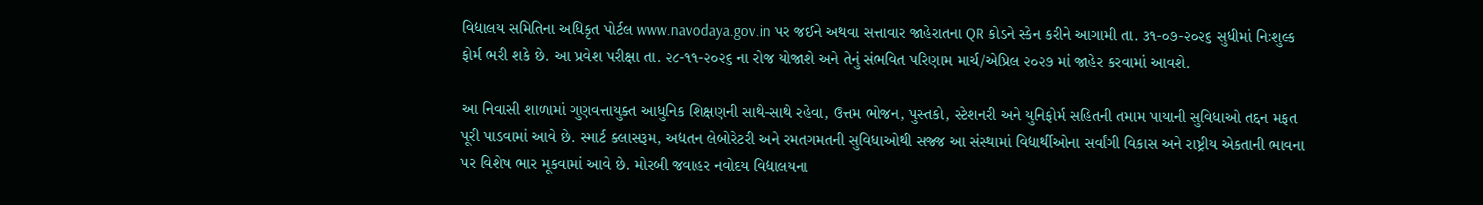વિદ્યાલય સમિતિના અધિકૃત પોર્ટલ www.navodaya.gov.in પર જઈને અથવા સત્તાવાર જાહેરાતના QR કોડને સ્કેન કરીને આગામી તા. ૩૧-૦૭-૨૦૨૬ સુધીમાં નિઃશુલ્ક ફોર્મ ભરી શકે છે. આ પ્રવેશ પરીક્ષા તા. ૨૮-૧૧-૨૦૨૬ ના રોજ યોજાશે અને તેનું સંભવિત પરિણામ માર્ચ/એપ્રિલ ૨૦૨૭ માં જાહેર કરવામાં આવશે.

આ નિવાસી શાળામાં ગુણવત્તાયુક્ત આધુનિક શિક્ષણની સાથે-સાથે રહેવા, ઉત્તમ ભોજન, પુસ્તકો, સ્ટેશનરી અને યુનિફોર્મ સહિતની તમામ પાયાની સુવિધાઓ તદ્દન મફત પૂરી પાડવામાં આવે છે. સ્માર્ટ ક્લાસરૂમ, અદ્યતન લેબોરેટરી અને રમતગમતની સુવિધાઓથી સજ્જ આ સંસ્થામાં વિદ્યાર્થીઓના સર્વાંગી વિકાસ અને રાષ્ટ્રીય એકતાની ભાવના પર વિશેષ ભાર મૂકવામાં આવે છે. મોરબી જવાહર નવોદય વિદ્યાલયના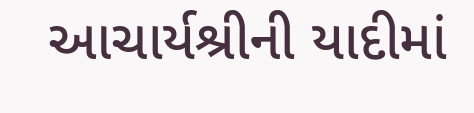આચાર્યશ્રીની યાદીમાં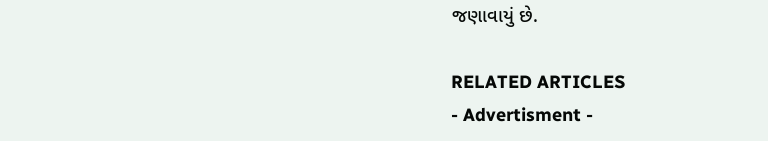જણાવાયું છે.

RELATED ARTICLES
- Advertisment -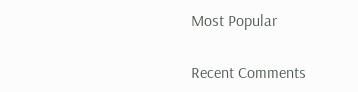Most Popular

Recent Comments